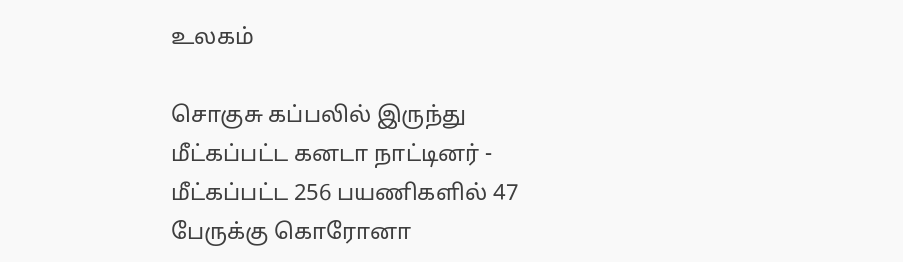உலகம்

சொகுசு கப்பலில் இருந்து மீட்கப்பட்ட கனடா நாட்டினர் - மீட்கப்பட்ட 256 பயணிகளில் 47 பேருக்கு கொரோனா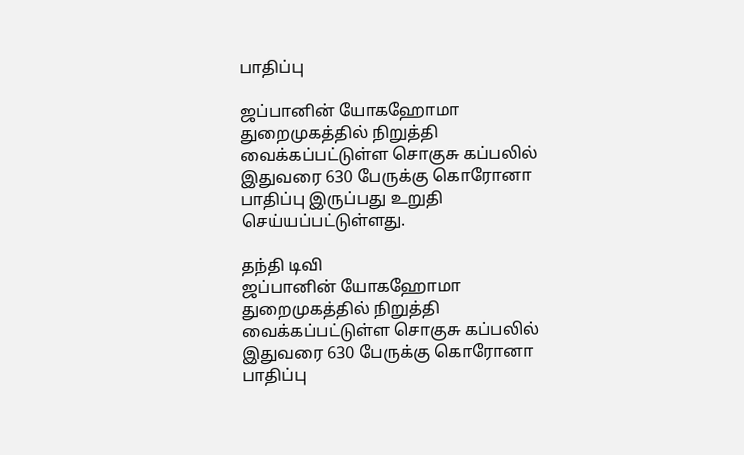பாதிப்பு

ஜப்பானின் யோகஹோமா துறைமுகத்தில் நிறுத்தி வைக்கப்பட்டுள்ள சொகுசு கப்பலில் இதுவரை 630 பேருக்கு கொரோனா பாதிப்பு இருப்பது உறுதி செய்யப்பட்டுள்ளது.

தந்தி டிவி
ஜப்பானின் யோகஹோமா துறைமுகத்தில் நிறுத்தி வைக்கப்பட்டுள்ள சொகுசு கப்பலில் இதுவரை 630 பேருக்கு கொரோனா பாதிப்பு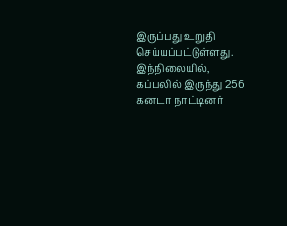இருப்பது உறுதி செய்யப்பட்டுள்ளது. இந்நிலையில், கப்பலில் இருந்து 256 கனடா நாட்டினர்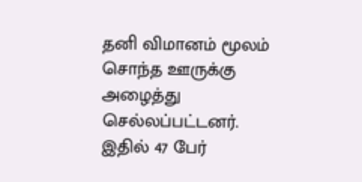தனி விமானம் மூலம் சொந்த ஊருக்கு அழைத்து செல்லப்பட்டனர். இதில் 47 பேர்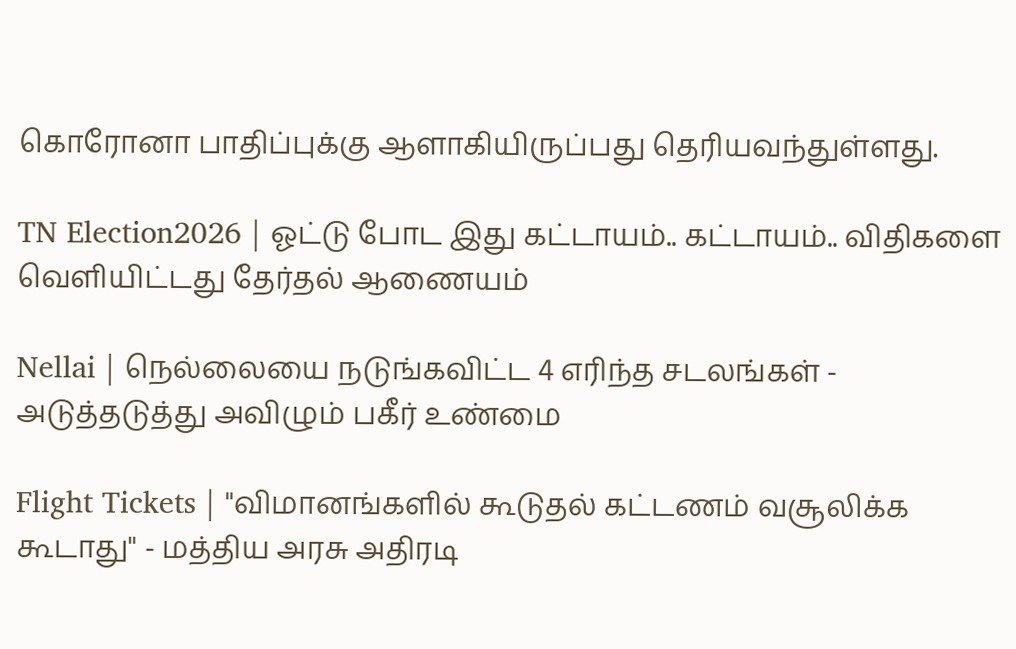கொரோனா பாதிப்புக்கு ஆளாகியிருப்பது தெரியவந்துள்ளது.

TN Election2026 | ஓட்டு போட இது கட்டாயம்.. கட்டாயம்.. விதிகளை வெளியிட்டது தேர்தல் ஆணையம்

Nellai | நெல்லையை நடுங்கவிட்ட 4 எரிந்த சடலங்கள் - அடுத்தடுத்து அவிழும் பகீர் உண்மை

Flight Tickets | "விமானங்களில் கூடுதல் கட்டணம் வசூலிக்க கூடாது" - மத்திய அரசு அதிரடி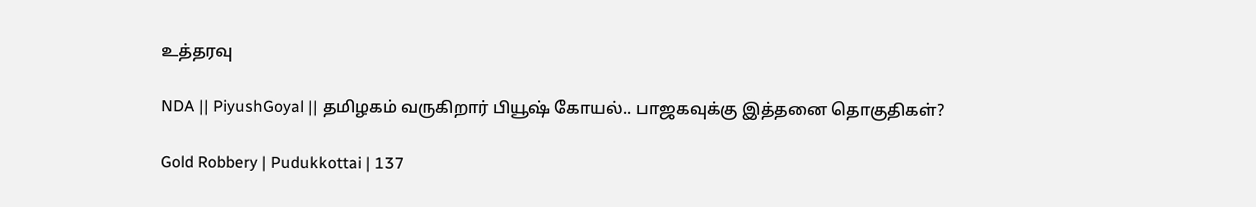உத்தரவு

NDA || PiyushGoyal || தமிழகம் வருகிறார் பியூஷ் கோயல்.. பாஜகவுக்கு இத்தனை தொகுதிகள்?

Gold Robbery | Pudukkottai | 137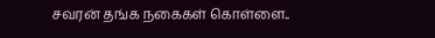சவரன் தங்க நகைகள் கொள்ளை..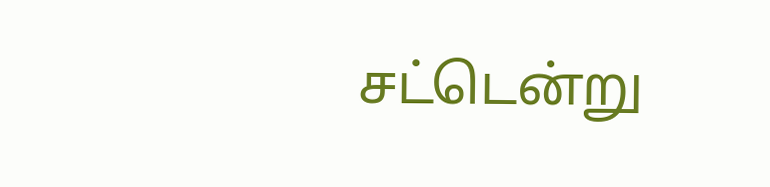சட்டென்று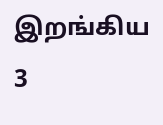இறங்கிய 3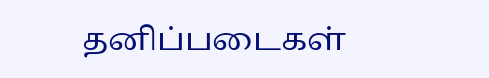தனிப்படைகள்